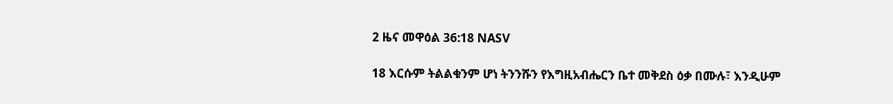2 ዜና መዋዕል 36:18 NASV

18 እርሱም ትልልቁንም ሆነ ትንንሹን የእግዚአብሔርን ቤተ መቅደስ ዕቃ በሙሉ፣ እንዲሁም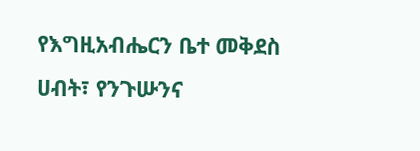የእግዚአብሔርን ቤተ መቅደስ ሀብት፣ የንጉሡንና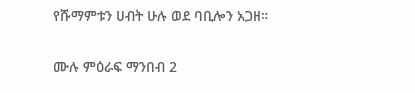የሹማምቱን ሀብት ሁሉ ወደ ባቢሎን አጋዘ።

ሙሉ ምዕራፍ ማንበብ 2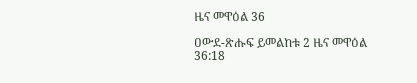ዜና መዋዕል 36

ዐውደ-ጽሑፍ ይመልከቱ 2 ዜና መዋዕል 36:18